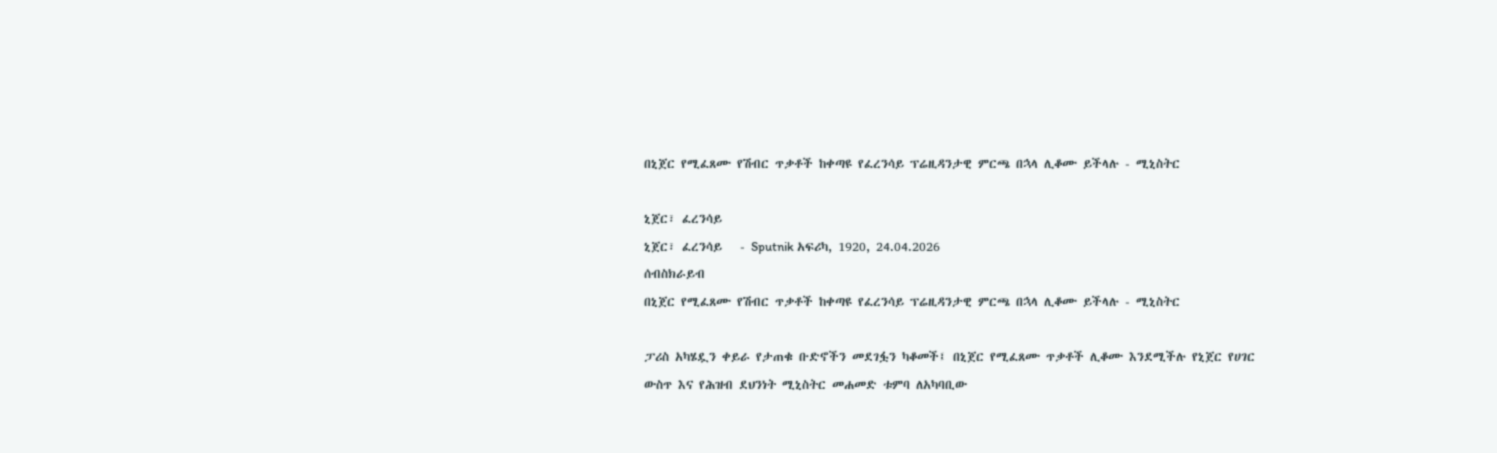በኒጀር የሚፈጸሙ የሽብር ጥቃቶች ከቀጣዩ የፈረንሳይ ፕሬዚዳንታዊ ምርጫ በኋላ ሊቆሙ ይችላሉ - ሚኒስትር

ኒጀር፣ ፈረንሳይ
ኒጀር፣ ፈረንሳይ   - Sputnik አፍሪካ, 1920, 24.04.2026
ሰብስክራይብ
በኒጀር የሚፈጸሙ የሽብር ጥቃቶች ከቀጣዩ የፈረንሳይ ፕሬዚዳንታዊ ምርጫ በኋላ ሊቆሙ ይችላሉ - ሚኒስትር

ፓሪስ አካሄዷን ቀይራ የታጠቁ ቡድኖችን መደገፏን ካቆመች፤ በኒጀር የሚፈጸሙ ጥቃቶች ሊቆሙ እንደሚችሉ የኒጀር የሀገር ውስጥ እና የሕዝብ ደህንነት ሚኒስትር መሐመድ ቱምባ ለአካባቢው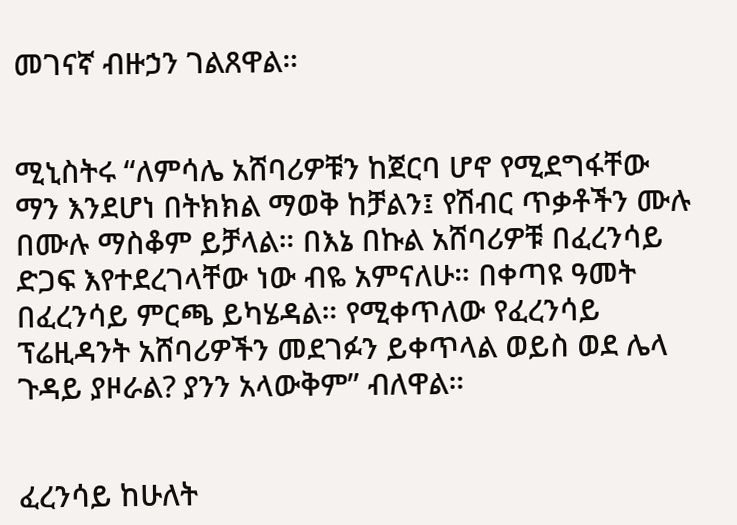መገናኛ ብዙኃን ገልጸዋል።


ሚኒስትሩ “ለምሳሌ አሸባሪዎቹን ከጀርባ ሆኖ የሚደግፋቸው ማን እንደሆነ በትክክል ማወቅ ከቻልን፤ የሽብር ጥቃቶችን ሙሉ በሙሉ ማስቆም ይቻላል። በእኔ በኩል አሸባሪዎቹ በፈረንሳይ ድጋፍ እየተደረገላቸው ነው ብዬ አምናለሁ። በቀጣዩ ዓመት በፈረንሳይ ምርጫ ይካሄዳል። የሚቀጥለው የፈረንሳይ ፕሬዚዳንት አሸባሪዎችን መደገፉን ይቀጥላል ወይስ ወደ ሌላ ጉዳይ ያዞራል? ያንን አላውቅም” ብለዋል።


ፈረንሳይ ከሁለት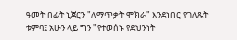ዓመት በፊት ኒጀርን "ለማጥቃት ሞክራ" እንደነበር የገለጹት ቱምባ፤ አሁን ላይ ግን "የተወሰኑ የደህንነት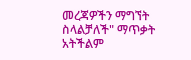መረጃዎችን ማግኘት ስላልቻለች" ማጥቃት አትችልም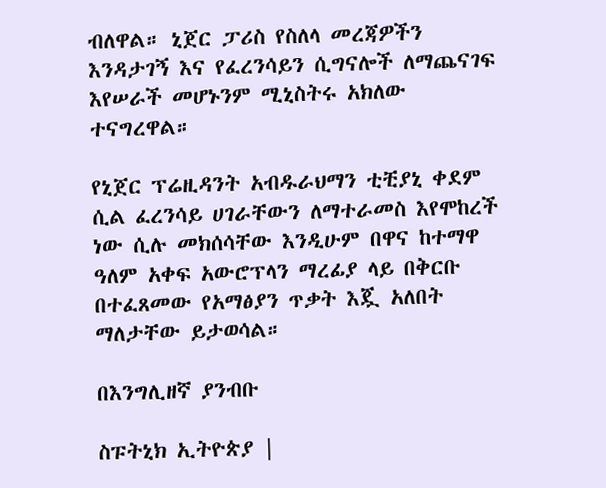ብለዋል። ኒጀር ፓሪስ የስለላ መረጃዎችን እንዳታገኝ እና የፈረንሳይን ሲግናሎች ለማጨናገፍ እየሠራች መሆኑንም ሚኒስትሩ አክለው ተናግረዋል።

የኒጀር ፕሬዚዳንት አብዱራህማን ቲቺያኒ ቀደም ሲል ፈረንሳይ ሀገራቸውን ለማተራመስ እየሞከረች ነው ሲሉ መክሰሳቸው እንዲሁም በዋና ከተማዋ ዓለም አቀፍ አውሮፕላን ማረፊያ ላይ በቅርቡ በተፈጸመው የአማፅያን ጥቃት እጇ አለበት ማለታቸው ይታወሳል።

በእንግሊዘኛ ያንብቡ

ስፑትኒክ ኢትዮጵያ |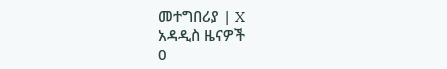መተግበሪያ | X
አዳዲስ ዜናዎች
0